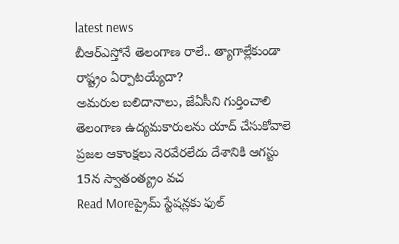latest news
బీఆర్ఎస్తోనే తెలంగాణ రాలే.. త్యాగాల్లేకుండా రాష్ట్రం ఏర్పాటయ్యేదా?
అమరుల బలిదానాలు, జేఏసీని గుర్తించాలి తెలంగాణ ఉద్యమకారులను యాద్ చేసుకోవాలె ప్రజల ఆకాంక్షలు నెరవేరలేదు దేశానికి ఆగస్టు 15న స్వాతంత్య్రం వచ
Read Moreప్రైమ్ స్టేషన్లకు ఫుల్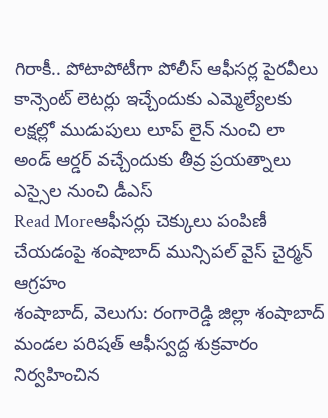గిరాకీ.. పోటాపోటీగా పోలీస్ ఆఫీసర్ల పైరవీలు
కాన్సెంట్ లెటర్లు ఇచ్చేందుకు ఎమ్మెల్యేలకు లక్షల్లో ముడుపులు లూప్ లైన్ నుంచి లా అండ్ ఆర్డర్ వచ్చేందుకు తీవ్ర ప్రయత్నాలు ఎస్సైల నుంచి డీఎస్
Read Moreఆఫీసర్లు చెక్కులు పంపిణీ చేయడంపై శంషాబాద్ మున్సిపల్ వైస్ చైర్మన్ ఆగ్రహం
శంషాబాద్, వెలుగు: రంగారెడ్డి జిల్లా శంషాబాద్ మండల పరిషత్ ఆఫీస్వద్ద శుక్రవారం నిర్వహించిన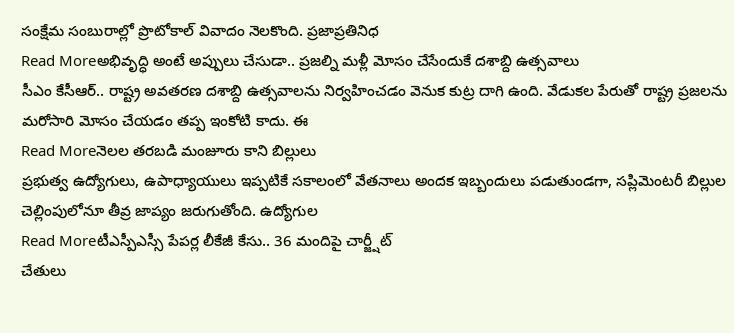సంక్షేమ సంబురాల్లో ప్రొటోకాల్ వివాదం నెలకొంది. ప్రజాప్రతినిధ
Read Moreఅభివృద్ధి అంటే అప్పులు చేసుడా.. ప్రజల్ని మళ్లీ మోసం చేసేందుకే దశాబ్ది ఉత్సవాలు
సీఎం కేసీఆర్.. రాష్ట్ర అవతరణ దశాబ్ది ఉత్సవాలను నిర్వహించడం వెనుక కుట్ర దాగి ఉంది. వేడుకల పేరుతో రాష్ట్ర ప్రజలను మరోసారి మోసం చేయడం తప్ప ఇంకోటి కాదు. ఈ
Read Moreనెలల తరబడి మంజూరు కాని బిల్లులు
ప్రభుత్వ ఉద్యోగులు, ఉపాధ్యాయులు ఇప్పటికే సకాలంలో వేతనాలు అందక ఇబ్బందులు పడుతుండగా, సప్లిమెంటరీ బిల్లుల చెల్లింపులోనూ తీవ్ర జాప్యం జరుగుతోంది. ఉద్యోగుల
Read Moreటీఎస్పీఎస్సీ పేపర్ల లీకేజీ కేసు.. 36 మందిపై చార్జ్షీట్
చేతులు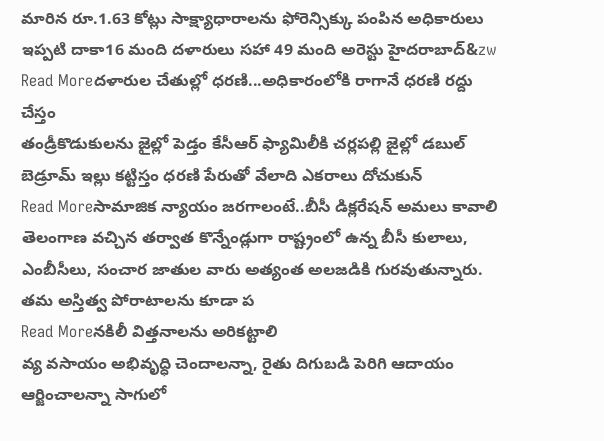మారిన రూ.1.63 కోట్లు సాక్ష్యాధారాలను ఫోరెన్సిక్కు పంపిన అధికారులు ఇప్పటి దాకా16 మంది దళారులు సహా 49 మంది అరెస్టు హైదరాబాద్&zw
Read Moreదళారుల చేతుల్లో ధరణి...అధికారంలోకి రాగానే ధరణి రద్దు చేస్తం
తండ్రీకొడుకులను జైల్లో పెడ్తం కేసీఆర్ ఫ్యామిలీకి చర్లపల్లి జైల్లో డబుల్ బెడ్రూమ్ ఇల్లు కట్టిస్తం ధరణి పేరుతో వేలాది ఎకరాలు దోచుకున్
Read Moreసామాజిక న్యాయం జరగాలంటే..బీసీ డిక్లరేషన్ అమలు కావాలి
తెలంగాణ వచ్చిన తర్వాత కొన్నేండ్లుగా రాష్ట్రంలో ఉన్న బీసీ కులాలు, ఎంబీసీలు, సంచార జాతుల వారు అత్యంత అలజడికి గురవుతున్నారు. తమ అస్తిత్వ పోరాటాలను కూడా ప
Read Moreనకిలీ విత్తనాలను అరికట్టాలి
వ్య వసాయం అభివృద్ధి చెందాలన్నా, రైతు దిగుబడి పెరిగి ఆదాయం ఆర్జించాలన్నా సాగులో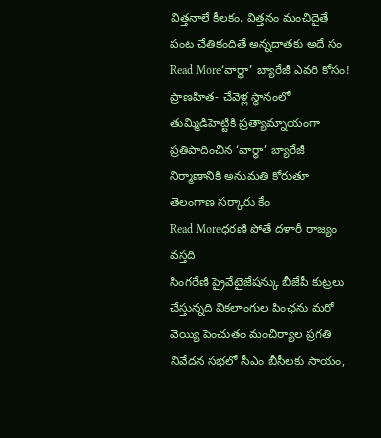విత్తనాలే కీలకం. విత్తనం మంచిదైతే పంట చేతికందితే అన్నదాతకు అదే సం
Read More‘వార్ధా’ బ్యారేజీ ఎవరి కోసం!
ప్రాణహిత- చేవెళ్ల స్థానంలో తుమ్మిడిహెట్టికి ప్రత్యామ్నాయంగా ప్రతిపాదించిన ‘వార్ధా’ బ్యారేజీ నిర్మాణానికి అనుమతి కోరుతూ తెలంగాణ సర్కారు కేం
Read Moreధరణి పోతే దళారీ రాజ్యం వస్తది
సింగరేణి ప్రైవేటైజేషన్కు బీజేపీ కుట్రలు చేస్తున్నది వికలాంగుల పింఛను మరో వెయ్యి పెంచుతం మంచిర్యాల ప్రగతి నివేదన సభలో సీఎం బీసీలకు సాయం,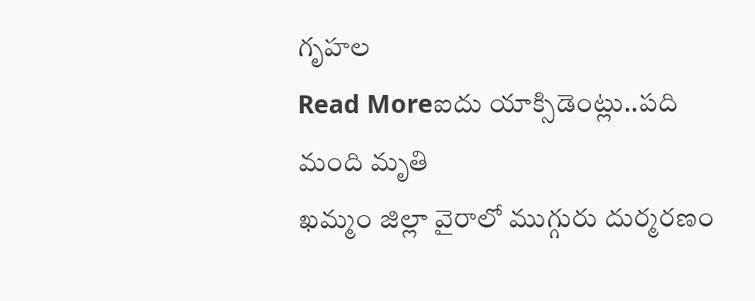గృహల
Read Moreఐదు యాక్సిడెంట్లు..పది మంది మృతి
ఖమ్మం జిల్లా వైరాలో ముగ్గురు దుర్మరణం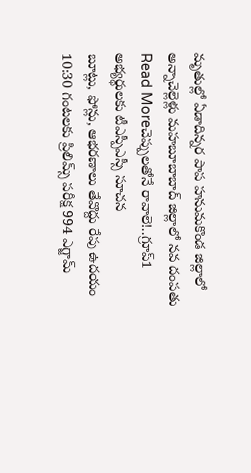మృతుల్లో ఏడాదిన్నర పాప హనుమకొండ జిల్లాలో అన్నాచెల్లెళ్లు మహబూబాబాద్ జిల్లాలో నవ దంపతు
Read Moreచెప్పులతోనే రావాలె!..గ్రూప్1 అభ్యర్థులకు టీఎస్పీఎస్సీ సూచన
బూట్లు, ఫోన్లు, ఆభరణాలు తేవొద్దు రేపు ఉదయం 10:30 గంటలకు ప్రిలిమ్స్ పరీక్ష 994 ఎగ్జామ్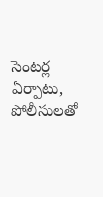సెంటర్ల ఏర్పాటు, పోలీసులతో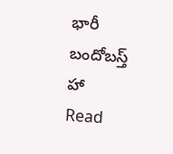భారీ బందోబస్త్ హా
Read